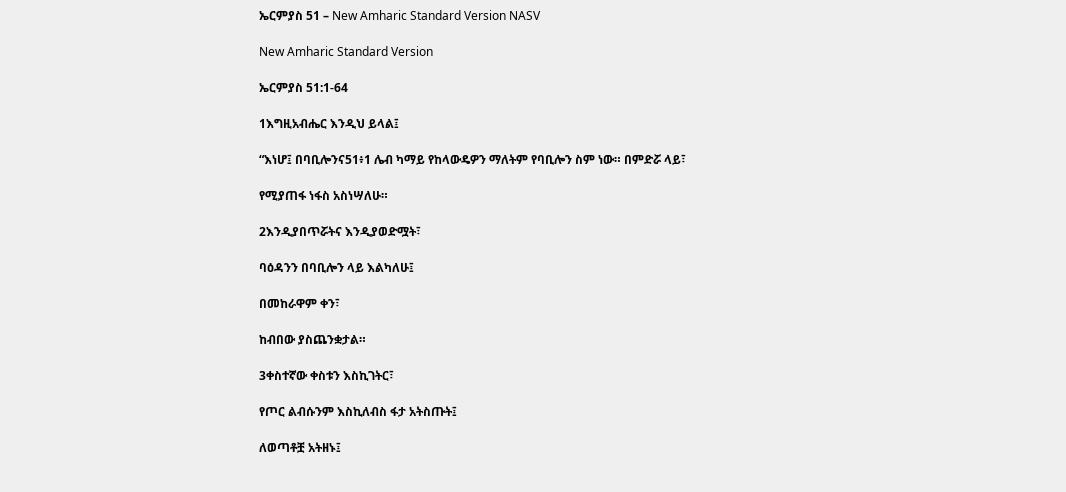ኤርምያስ 51 – New Amharic Standard Version NASV

New Amharic Standard Version

ኤርምያስ 51:1-64

1እግዚአብሔር እንዲህ ይላል፤

“እነሆ፤ በባቢሎንና51፥1 ሌብ ካማይ የከላውዴዎን ማለትም የባቢሎን ስም ነው። በምድሯ ላይ፣

የሚያጠፋ ነፋስ አስነሣለሁ።

2እንዲያበጥሯትና እንዲያወድሟት፣

ባዕዳንን በባቢሎን ላይ እልካለሁ፤

በመከራዋም ቀን፣

ከብበው ያስጨንቋታል።

3ቀስተኛው ቀስቱን እስኪገትር፣

የጦር ልብሱንም እስኪለብስ ፋታ አትስጡት፤

ለወጣቶቿ አትዘኑ፤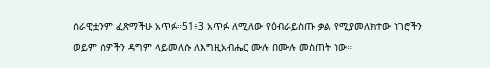ሰራዊቷንም ፈጽማችሁ አጥፉ።51፥3 አጥፉ ለሚለው የዕብራይስጡ ቃል የሚያመለክተው ነገሮችን ወይም ሰዎችን ዳግም ላይመለሱ ለእግዚአብሔር ሙሉ በሙሉ መስጠት ነው።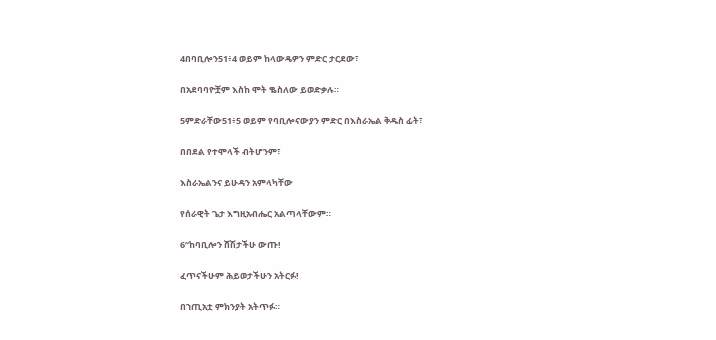4በባቢሎን51፥4 ወይም ከላውዴዎን ምድር ታርደው፣

በአደባባዮቿም እስከ ሞት ቈስለው ይወድቃሉ።

5ምድራቸው51፥5 ወይም የባቢሎናውያን ምድር በእስራኤል ቅዱስ ፊት፣

በበደል የተሞላች ብትሆንም፣

እስራኤልንና ይሁዳን አምላካቸው

የሰራዊት ጌታ እግዚአብሔር አልጣላቸውም።

6“ከባቢሎን ሸሽታችሁ ውጡ!

ፈጥናችሁም ሕይወታችሁን አትርፉ!

በኀጢአቷ ምክንያት አትጥፉ።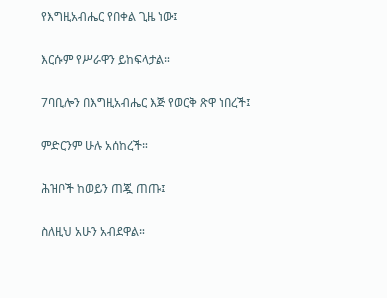የእግዚአብሔር የበቀል ጊዜ ነው፤

እርሱም የሥራዋን ይከፍላታል።

7ባቢሎን በእግዚአብሔር እጅ የወርቅ ጽዋ ነበረች፤

ምድርንም ሁሉ አሰከረች።

ሕዝቦች ከወይን ጠጇ ጠጡ፤

ስለዚህ አሁን አብደዋል።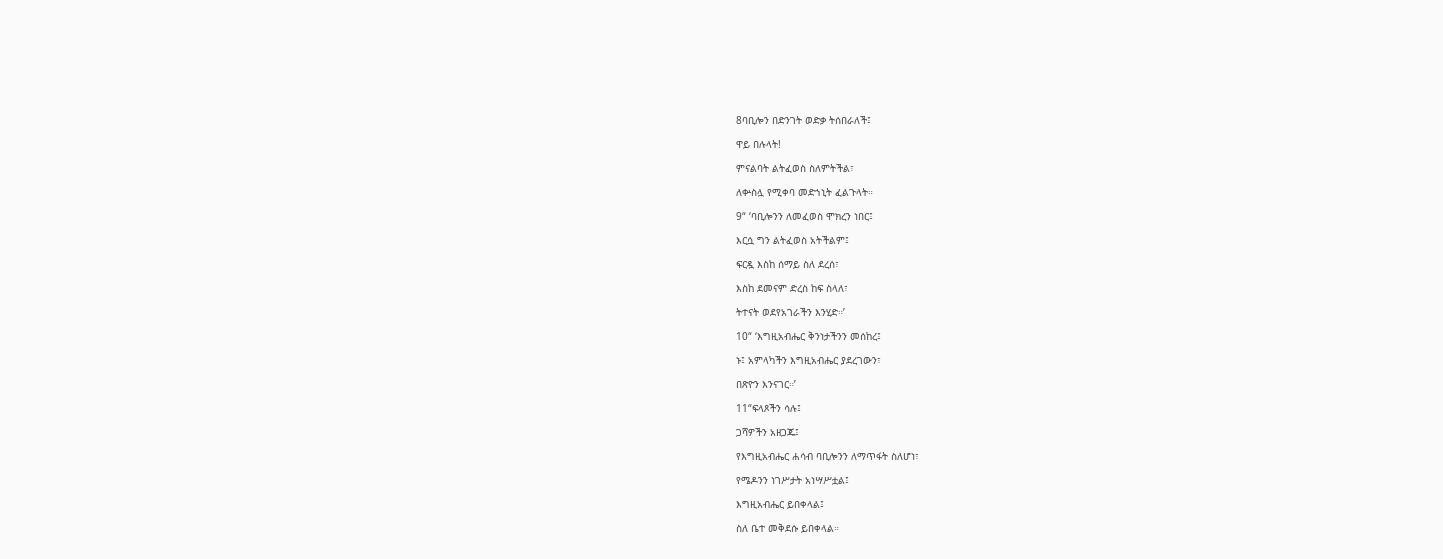8ባቢሎን በድንገት ወድቃ ትሰበራለች፤

ዋይ በሉላት!

ምናልባት ልትፈወስ ስለምትችል፣

ለቍስሏ የሚቀባ መድኀኒት ፈልጉላት።

9“ ‘ባቢሎንን ለመፈወስ ሞክረን ነበር፤

እርሷ ግን ልትፈወስ አትችልም፤

ፍርዷ እስከ ሰማይ ስለ ደረሰ፣

እስከ ደመናም ድረስ ከፍ ስላለ፣

ትተናት ወደየአገራችን እንሂድ።’

10“ ‘እግዚአብሔር ቅንነታችንን መሰከረ፤

ኑ፤ አምላካችን እግዚአብሔር ያደረገውን፣

በጽዮን እንናገር።’

11“ፍላጾችን ሳሉ፤

ጋሻዎችን አዘጋጁ፤

የእግዚአብሔር ሐሳብ ባቢሎንን ለማጥፋት ስለሆነ፣

የሜዶንን ነገሥታት አነሣሥቷል፤

እግዚአብሔር ይበቀላል፤

ስለ ቤተ መቅደሱ ይበቀላል።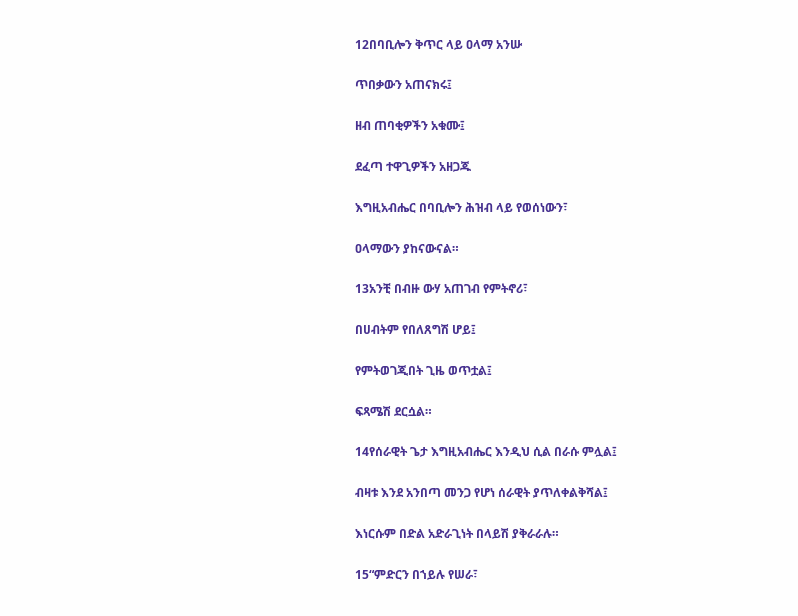12በባቢሎን ቅጥር ላይ ዐላማ አንሡ

ጥበቃውን አጠናክሩ፤

ዘብ ጠባቂዎችን አቁሙ፤

ደፈጣ ተዋጊዎችን አዘጋጁ

እግዚአብሔር በባቢሎን ሕዝብ ላይ የወሰነውን፣

ዐላማውን ያከናውናል።

13አንቺ በብዙ ውሃ አጠገብ የምትኖሪ፣

በሀብትም የበለጸግሽ ሆይ፤

የምትወገጂበት ጊዜ ወጥቷል፤

ፍጻሜሽ ደርሷል።

14የሰራዊት ጌታ እግዚአብሔር እንዲህ ሲል በራሱ ምሏል፤

ብዛቱ እንደ አንበጣ መንጋ የሆነ ሰራዊት ያጥለቀልቅሻል፤

እነርሱም በድል አድራጊነት በላይሽ ያቅራራሉ።

15“ምድርን በኀይሉ የሠራ፣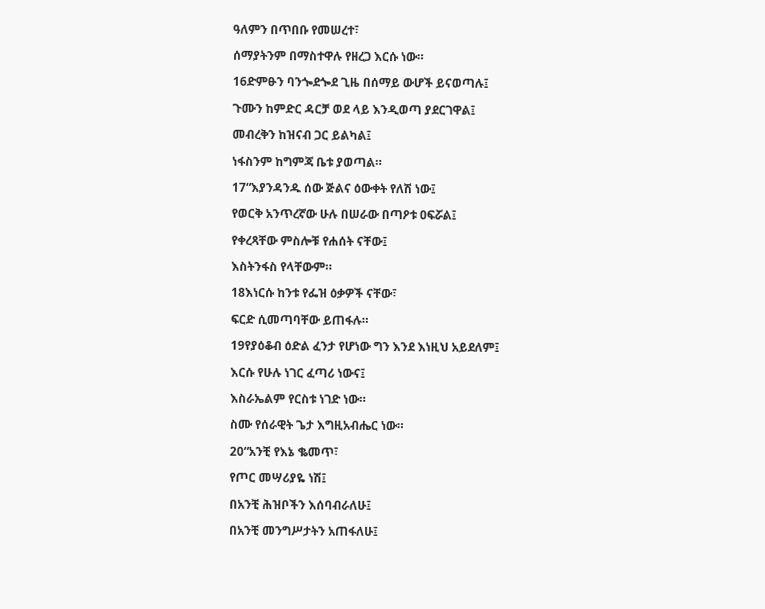ዓለምን በጥበቡ የመሠረተ፣

ሰማያትንም በማስተዋሉ የዘረጋ እርሱ ነው።

16ድምፁን ባንጐደጐደ ጊዜ በሰማይ ውሆች ይናወጣሉ፤

ጉሙን ከምድር ዳርቻ ወደ ላይ እንዲወጣ ያደርገዋል፤

መብረቅን ከዝናብ ጋር ይልካል፤

ነፋስንም ከግምጃ ቤቱ ያወጣል።

17“እያንዳንዱ ሰው ጅልና ዕውቀት የለሽ ነው፤

የወርቅ አንጥረኛው ሁሉ በሠራው በጣዖቱ ዐፍሯል፤

የቀረጻቸው ምስሎቹ የሐሰት ናቸው፤

እስትንፋስ የላቸውም።

18እነርሱ ከንቱ የፌዝ ዕቃዎች ናቸው፣

ፍርድ ሲመጣባቸው ይጠፋሉ።

19የያዕቆብ ዕድል ፈንታ የሆነው ግን እንደ እነዚህ አይደለም፤

እርሱ የሁሉ ነገር ፈጣሪ ነውና፤

እስራኤልም የርስቱ ነገድ ነው።

ስሙ የሰራዊት ጌታ እግዚአብሔር ነው።

20“አንቺ የእኔ ቈመጥ፣

የጦር መሣሪያዬ ነሽ፤

በአንቺ ሕዝቦችን እሰባብራለሁ፤

በአንቺ መንግሥታትን አጠፋለሁ፤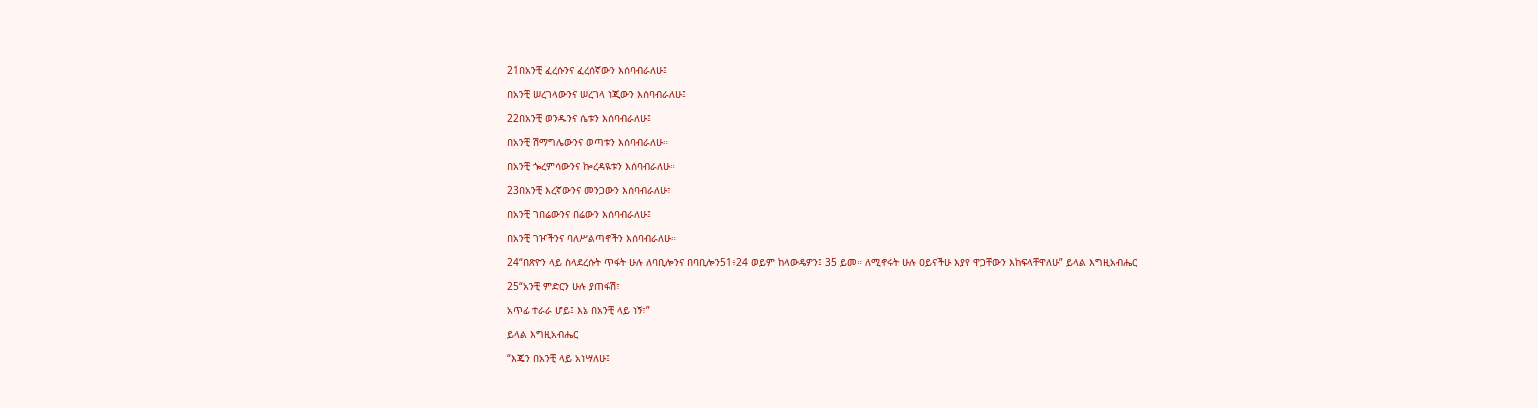21በአንቺ ፈረሱንና ፈረሰኛውን እሰባብራለሁ፤

በአንቺ ሠረገላውንና ሠረገላ ነጂውን እሰባብራለሁ፤

22በአንቺ ወንዱንና ሴቱን እሰባብራለሁ፤

በአንቺ ሽማግሌውንና ወጣቱን እሰባብራለሁ።

በአንቺ ጐረምሳውንና ኰረዳዪቱን እሰባብራለሁ።

23በአንቺ እረኛውንና መንጋውን እሰባብራለሁ፣

በአንቺ ገበሬውንና በሬውን እሰባብራለሁ፤

በአንቺ ገዦችንና ባለሥልጣኖችን እሰባብራለሁ።

24“በጽዮን ላይ ስላደረሱት ጥፋት ሁሉ ለባቢሎንና በባቢሎን51፥24 ወይም ከላውዴዎን፤ 35 ይመ። ለሚኖሩት ሁሉ ዐይናችሁ እያየ ዋጋቸውን እከፍላቸዋለሁ” ይላል እግዚአብሔር

25“አንቺ ምድርን ሁሉ ያጠፋሽ፣

አጥፊ ተራራ ሆይ፤ እኔ በአንቺ ላይ ነኝ፣”

ይላል እግዚአብሔር

“እጄን በአንቺ ላይ አነሣለሁ፤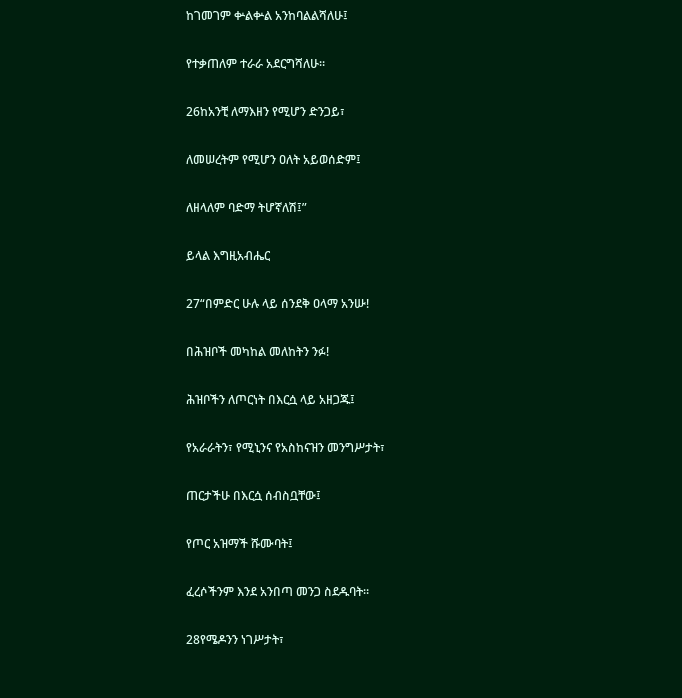ከገመገም ቍልቍል አንከባልልሻለሁ፤

የተቃጠለም ተራራ አደርግሻለሁ።

26ከአንቺ ለማእዘን የሚሆን ድንጋይ፣

ለመሠረትም የሚሆን ዐለት አይወሰድም፤

ለዘላለም ባድማ ትሆኛለሽ፤”

ይላል እግዚአብሔር

27“በምድር ሁሉ ላይ ሰንደቅ ዐላማ አንሡ!

በሕዝቦች መካከል መለከትን ንፉ!

ሕዝቦችን ለጦርነት በእርሷ ላይ አዘጋጁ፤

የአራራትን፣ የሚኒንና የአስከናዝን መንግሥታት፣

ጠርታችሁ በእርሷ ሰብስቧቸው፤

የጦር አዝማች ሹሙባት፤

ፈረሶችንም እንደ አንበጣ መንጋ ስደዱባት።

28የሜዶንን ነገሥታት፣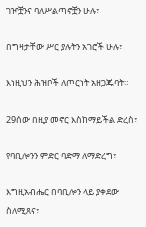ገዦቿንና ባለሥልጣኖቿን ሁሉ፣

በግዛታቸው ሥር ያሉትን አገሮች ሁሉ፣

እነዚህን ሕዝቦች ለጦርነት አዘጋጁባት።

29ሰው በዚያ መኖር እስከማይችል ድረስ፣

የባቢሎንን ምድር ባድማ ለማድረግ፣

እግዚአብሔር በባቢሎን ላይ ያቀደው ስለሚጸና፣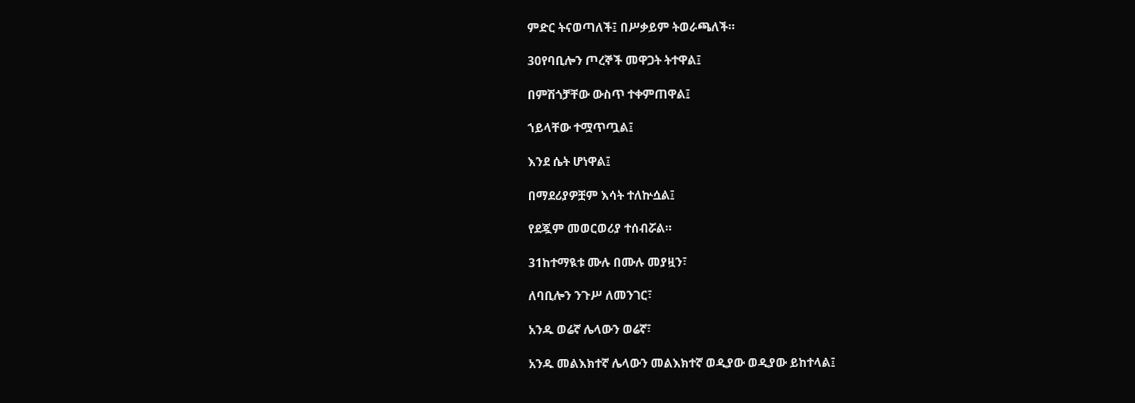ምድር ትናወጣለች፤ በሥቃይም ትወራጫለች።

30የባቢሎን ጦረኞች መዋጋት ትተዋል፤

በምሽጎቻቸው ውስጥ ተቀምጠዋል፤

ኀይላቸው ተሟጥጧል፤

እንደ ሴት ሆነዋል፤

በማደሪያዎቿም እሳት ተለኵሷል፤

የደጇም መወርወሪያ ተሰብሯል።

31ከተማዪቱ ሙሉ በሙሉ መያዟን፣

ለባቢሎን ንጉሥ ለመንገር፣

አንዱ ወሬኛ ሌላውን ወሬኛ፣

አንዱ መልእክተኛ ሌላውን መልእክተኛ ወዲያው ወዲያው ይከተላል፤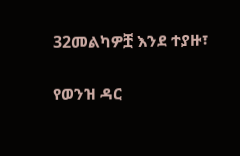32መልካዎቿ እንደ ተያዙ፣

የወንዝ ዳር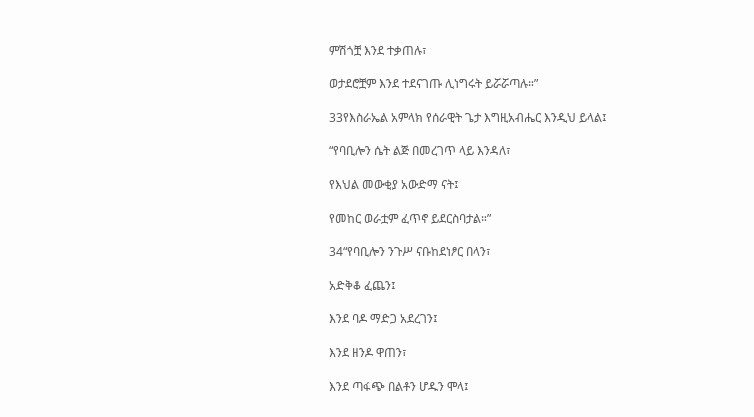ምሽጎቿ እንደ ተቃጠሉ፣

ወታደሮቿም እንደ ተደናገጡ ሊነግሩት ይሯሯጣሉ።”

33የእስራኤል አምላክ የሰራዊት ጌታ እግዚአብሔር እንዲህ ይላል፤

“የባቢሎን ሴት ልጅ በመረገጥ ላይ እንዳለ፣

የእህል መውቂያ አውድማ ናት፤

የመከር ወራቷም ፈጥኖ ይደርስባታል።”

34“የባቢሎን ንጉሥ ናቡከደነፆር በላን፣

አድቅቆ ፈጨን፤

እንደ ባዶ ማድጋ አደረገን፤

እንደ ዘንዶ ዋጠን፣

እንደ ጣፋጭ በልቶን ሆዱን ሞላ፤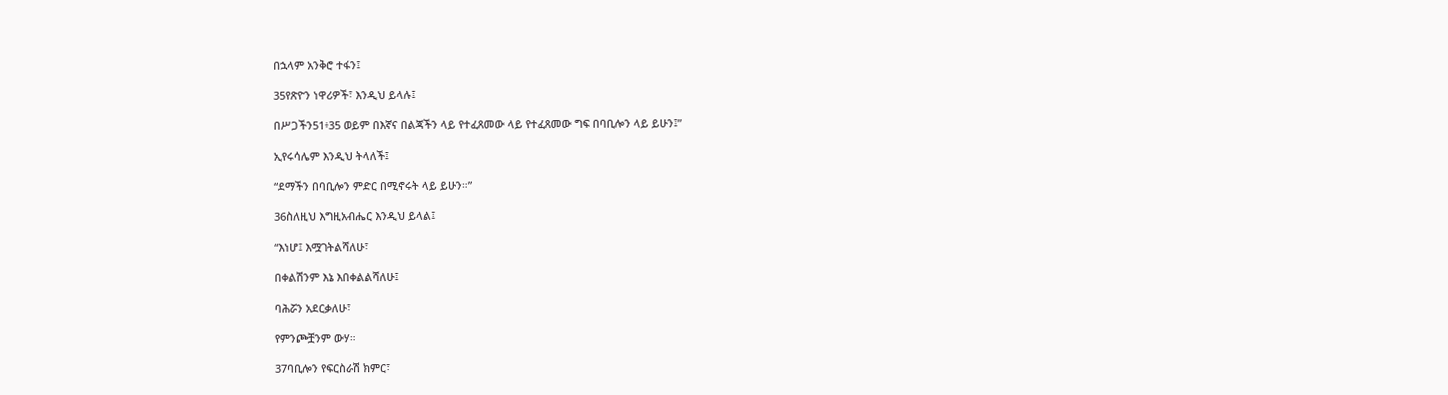በኋላም አንቅሮ ተፋን፤

35የጽዮን ነዋሪዎች፣ እንዲህ ይላሉ፤

በሥጋችን51፥35 ወይም በእኛና በልጃችን ላይ የተፈጸመው ላይ የተፈጸመው ግፍ በባቢሎን ላይ ይሁን፤”

ኢየሩሳሌም እንዲህ ትላለች፤

“ደማችን በባቢሎን ምድር በሚኖሩት ላይ ይሁን።”

36ስለዚህ እግዚአብሔር እንዲህ ይላል፤

“እነሆ፤ እሟገትልሻለሁ፣

በቀልሽንም እኔ እበቀልልሻለሁ፤

ባሕሯን አደርቃለሁ፣

የምንጮቿንም ውሃ።

37ባቢሎን የፍርስራሽ ክምር፣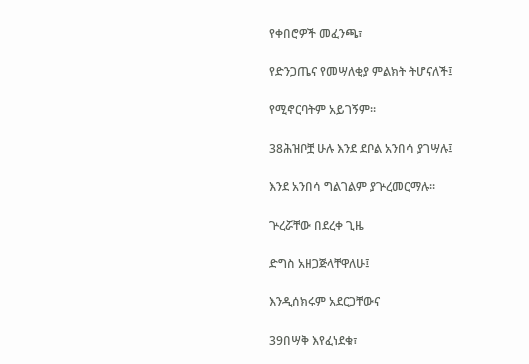የቀበሮዎች መፈንጫ፣

የድንጋጤና የመሣለቂያ ምልክት ትሆናለች፤

የሚኖርባትም አይገኝም።

38ሕዝቦቿ ሁሉ እንደ ደቦል አንበሳ ያገሣሉ፤

እንደ አንበሳ ግልገልም ያጕረመርማሉ።

ጕረሯቸው በደረቀ ጊዜ

ድግስ አዘጋጅላቸዋለሁ፤

እንዲሰክሩም አደርጋቸውና

39በሣቅ እየፈነደቁ፣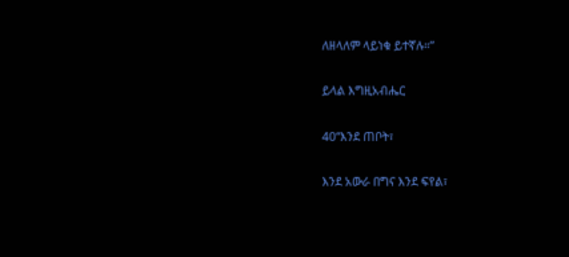ለዘላለም ላይነቁ ይተኛሉ።”

ይላል እግዚአብሔር

40“እንደ ጠቦት፣

እንደ አውራ በግና እንደ ፍየል፣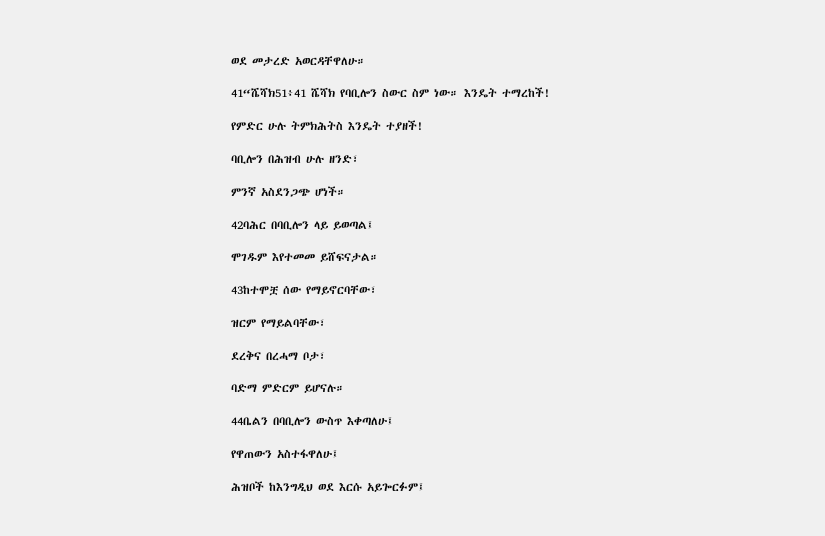ወደ መታረድ አወርዳቸዋለሁ።

41“ሼሻክ51፥41 ሼሻክ የባቢሎን ስውር ስም ነው። እንዴት ተማረከች!

የምድር ሁሉ ትምክሕትስ እንዴት ተያዘች!

ባቢሎን በሕዝብ ሁሉ ዘንድ፣

ምንኛ አስደንጋጭ ሆነች።

42ባሕር በባቢሎን ላይ ይወጣል፤

ሞገዱም እየተመመ ይሸፍናታል።

43ከተሞቿ ሰው የማይኖርባቸው፣

ዝርም የማይልባቸው፣

ደረቅና በረሓማ ቦታ፣

ባድማ ምድርም ይሆናሉ።

44ቤልን በባቢሎን ውስጥ እቀጣለሁ፤

የዋጠውን አስተፋዋለሁ፤

ሕዝቦች ከእንግዲህ ወደ እርሱ አይጐርፉም፤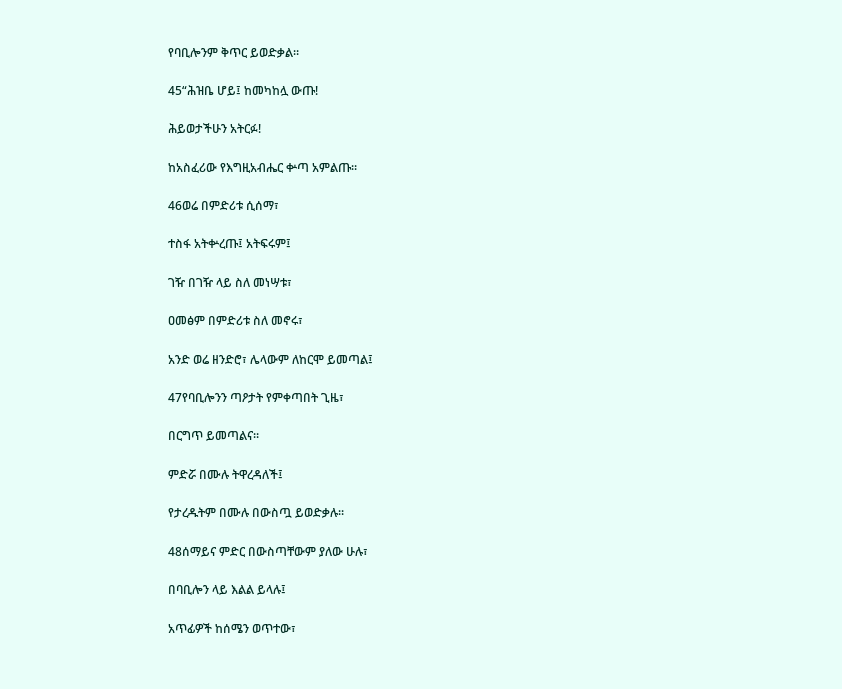የባቢሎንም ቅጥር ይወድቃል።

45“ሕዝቤ ሆይ፤ ከመካከሏ ውጡ!

ሕይወታችሁን አትርፉ!

ከአስፈሪው የእግዚአብሔር ቍጣ አምልጡ።

46ወሬ በምድሪቱ ሲሰማ፣

ተስፋ አትቍረጡ፤ አትፍሩም፤

ገዥ በገዥ ላይ ስለ መነሣቱ፣

ዐመፅም በምድሪቱ ስለ መኖሩ፣

አንድ ወሬ ዘንድሮ፣ ሌላውም ለከርሞ ይመጣል፤

47የባቢሎንን ጣዖታት የምቀጣበት ጊዜ፣

በርግጥ ይመጣልና።

ምድሯ በሙሉ ትዋረዳለች፤

የታረዱትም በሙሉ በውስጧ ይወድቃሉ።

48ሰማይና ምድር በውስጣቸውም ያለው ሁሉ፣

በባቢሎን ላይ እልል ይላሉ፤

አጥፊዎች ከሰሜን ወጥተው፣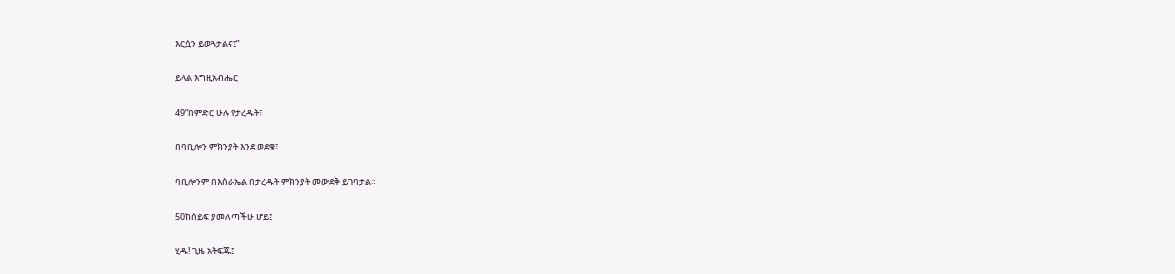እርሷን ይወጓታልና፤”

ይላል እግዚአብሔር

49“በምድር ሁሉ የታረዱት፣

በባቢሎን ምክንያት እንደ ወደቁ፣

ባቢሎንም በእስራኤል በታረዱት ምክንያት መውደቅ ይገባታል።

50ከሰይፍ ያመለጣችሁ ሆይ፤

ሂዱ! ጊዜ አትፍጁ፤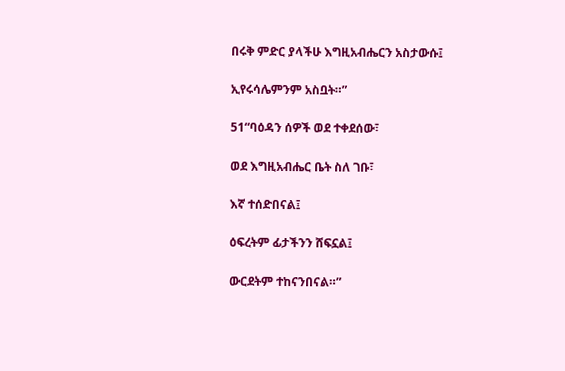በሩቅ ምድር ያላችሁ እግዚአብሔርን አስታውሱ፤

ኢየሩሳሌምንም አስቧት።”

51“ባዕዳን ሰዎች ወደ ተቀደሰው፣

ወደ እግዚአብሔር ቤት ስለ ገቡ፣

እኛ ተሰድበናል፤

ዕፍረትም ፊታችንን ሸፍኗል፤

ውርደትም ተከናንበናል።”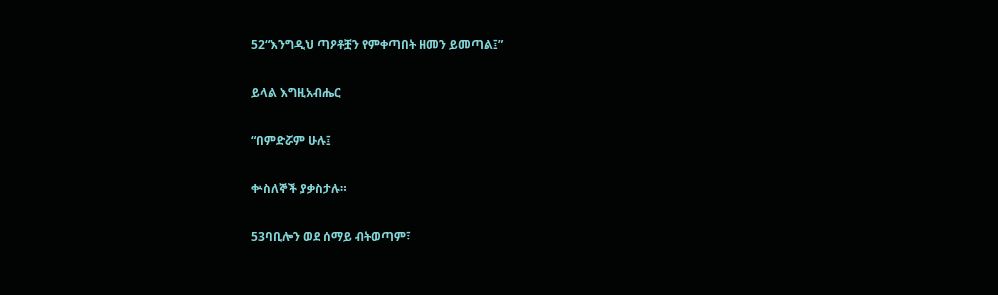52“እንግዲህ ጣዖቶቿን የምቀጣበት ዘመን ይመጣል፤”

ይላል እግዚአብሔር

“በምድሯም ሁሉ፤

ቍስለኞች ያቃስታሉ።

53ባቢሎን ወደ ሰማይ ብትወጣም፣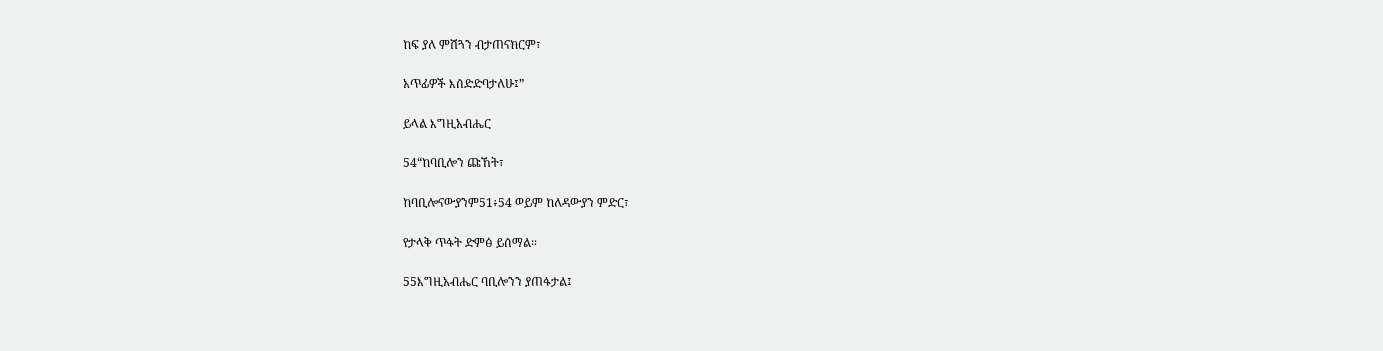ከፍ ያለ ምሽጓን ብታጠናክርም፣

አጥፊዎች እሰድድባታለሁ፤”

ይላል እግዚአብሔር

54“ከባቢሎን ጩኸት፣

ከባቢሎናውያንም51፥54 ወይም ከለዳውያን ምድር፣

የታላቅ ጥፋት ድምፅ ይሰማል።

55እግዚአብሔር ባቢሎንን ያጠፋታል፤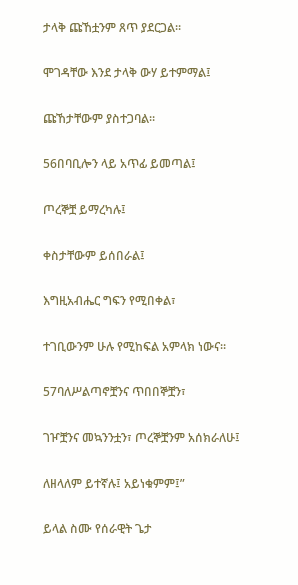ታላቅ ጩኸቷንም ጸጥ ያደርጋል።

ሞገዳቸው እንደ ታላቅ ውሃ ይተምማል፤

ጩኸታቸውም ያስተጋባል።

56በባቢሎን ላይ አጥፊ ይመጣል፤

ጦረኞቿ ይማረካሉ፤

ቀስታቸውም ይሰበራል፤

እግዚአብሔር ግፍን የሚበቀል፣

ተገቢውንም ሁሉ የሚከፍል አምላክ ነውና።

57ባለሥልጣኖቿንና ጥበበኞቿን፣

ገዦቿንና መኳንንቷን፣ ጦረኞቿንም አሰክራለሁ፤

ለዘላለም ይተኛሉ፤ አይነቁምም፤”

ይላል ስሙ የሰራዊት ጌታ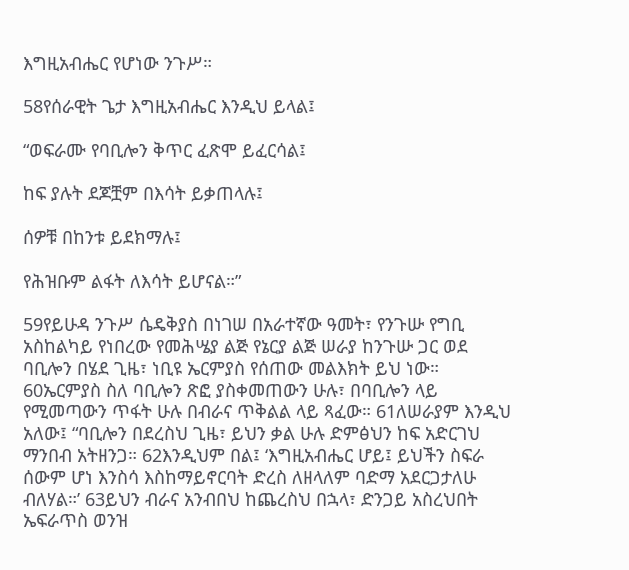እግዚአብሔር የሆነው ንጉሥ።

58የሰራዊት ጌታ እግዚአብሔር እንዲህ ይላል፤

“ወፍራሙ የባቢሎን ቅጥር ፈጽሞ ይፈርሳል፤

ከፍ ያሉት ደጆቿም በእሳት ይቃጠላሉ፤

ሰዎቹ በከንቱ ይደክማሉ፤

የሕዝቡም ልፋት ለእሳት ይሆናል።”

59የይሁዳ ንጉሥ ሴዴቅያስ በነገሠ በአራተኛው ዓመት፣ የንጉሡ የግቢ አስከልካይ የነበረው የመሕሤያ ልጅ የኔርያ ልጅ ሠራያ ከንጉሡ ጋር ወደ ባቢሎን በሄደ ጊዜ፣ ነቢዩ ኤርምያስ የሰጠው መልእክት ይህ ነው። 60ኤርምያስ ስለ ባቢሎን ጽፎ ያስቀመጠውን ሁሉ፣ በባቢሎን ላይ የሚመጣውን ጥፋት ሁሉ በብራና ጥቅልል ላይ ጻፈው። 61ለሠራያም እንዲህ አለው፤ “ባቢሎን በደረስህ ጊዜ፣ ይህን ቃል ሁሉ ድምፅህን ከፍ አድርገህ ማንበብ አትዘንጋ። 62እንዲህም በል፤ ‘እግዚአብሔር ሆይ፤ ይህችን ስፍራ ሰውም ሆነ እንስሳ እስከማይኖርባት ድረስ ለዘላለም ባድማ አደርጋታለሁ ብለሃል።’ 63ይህን ብራና አንብበህ ከጨረስህ በኋላ፣ ድንጋይ አስረህበት ኤፍራጥስ ወንዝ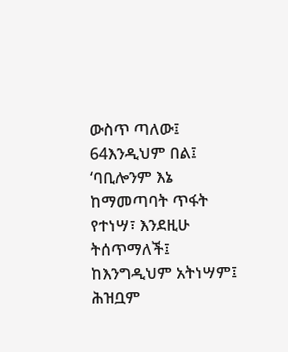ውስጥ ጣለው፤ 64እንዲህም በል፤ ‘ባቢሎንም እኔ ከማመጣባት ጥፋት የተነሣ፣ እንደዚሁ ትሰጥማለች፤ ከእንግዲህም አትነሣም፤ ሕዝቧም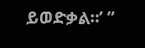ይወድቃል።’ ”